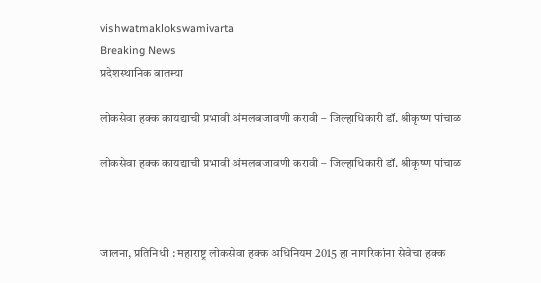vishwatmaklokswamivarta
Breaking News
प्रदेशस्थानिक बातम्या

लोकसेवा हक्क कायद्याची प्रभावी अंमलबजावणी करावी – जिल्हाधिकारी डॉ. श्रीकृष्ण पांचाळ

लोकसेवा हक्क कायद्याची प्रभावी अंमलबजावणी करावी – जिल्हाधिकारी डॉ. श्रीकृष्ण पांचाळ



जालना, प्रतिनिधी : महाराष्ट्र लोकसेवा हक्क अधिनियम 2015 हा नागरिकांना सेवेचा हक्क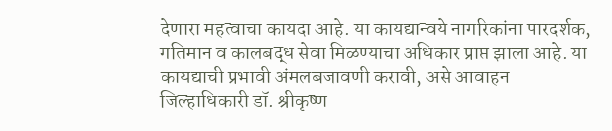देणारा महत्वाचा कायदा आहे. या कायद्यान्वये नागरिकांना पारदर्शक, गतिमान व कालबद्ध सेवा मिळण्याचा अधिकार प्राप्त झाला आहे. या कायद्याची प्रभावी अंमलबजावणी करावी, असे आवाहन जिल्हाधिकारी डॉ. श्रीकृष्ण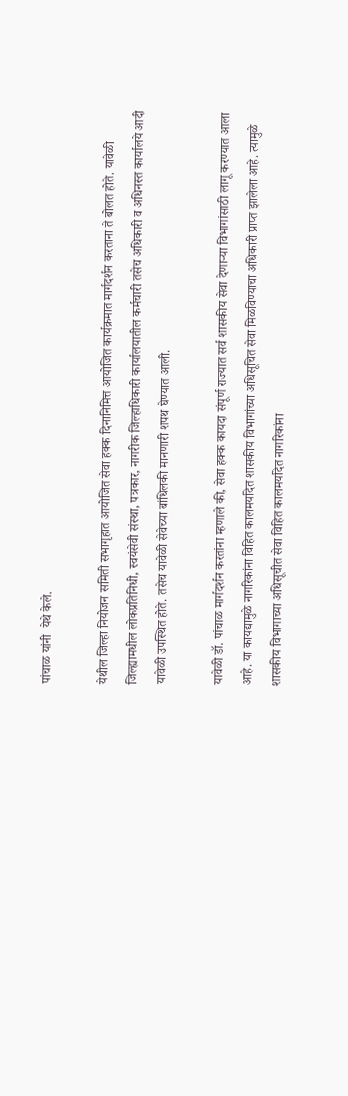पांचाळ यांनी  येथे केले.

येथील जिल्हा नियोजन समिती सभागृहात आयोजित सेवा हक्क दिनानिमित्त आयोजित कार्यक्रमात मार्गदर्शन करताना ते बोलत होते. यावेळी जिल्ह्यामधील लोकप्रतिनिधी, स्वयंसेवी संस्था, पत्रकार, नागरीक जिल्हाधिकारी कार्यालयातील कर्मचारी तसेच अधिकारी व अधिनस्त कार्यालये आदी यावेळी उपस्थित होते. तसेच यावेळी सेवेच्या बांधिलकी मानणारी शपथ घेण्यात आली.

यावेळी डॉ. पांचाळ मार्गदर्शन करतांना म्हणाले की, सेवा हक्क कायदा संपूर्ण राज्यात सर्व शासकीय सेवा देणाऱ्या विभागांसाठी लागू करण्यात आला आहे. या कायद्यामुळे नागरिकांना विहित कालमर्यादेत शासकीय विभागांच्या अधिसूचित सेवा मिळविण्याचा अधिकारी प्राप्त झालेला आहे. त्यामुळे शासकीय विभागाच्या अधिसूचीत सेवा विहित कालमर्यादेत नागरिकांना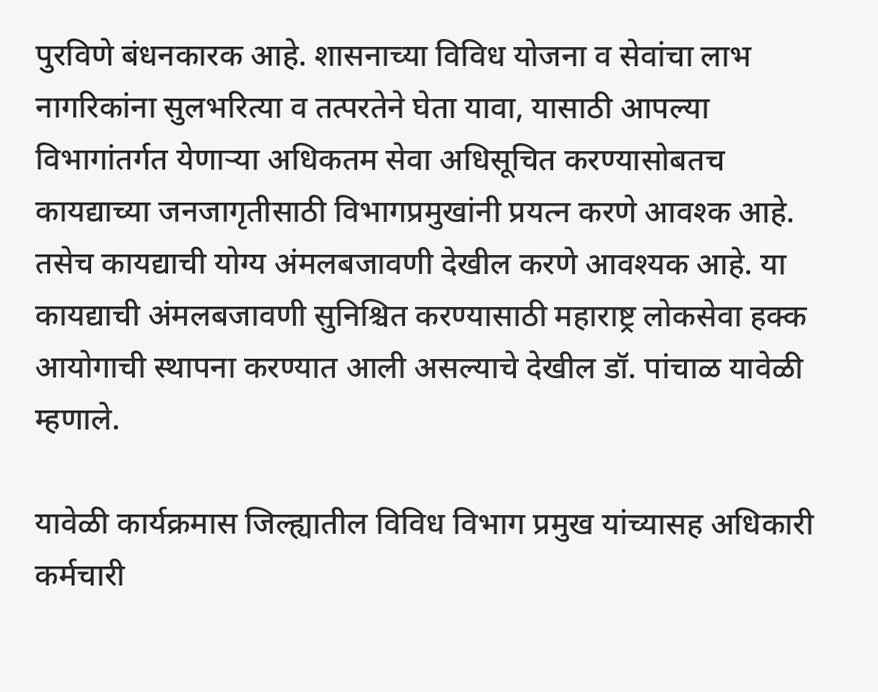पुरविणे बंधनकारक आहे. शासनाच्या विविध योजना व सेवांचा लाभ नागरिकांना सुलभरित्या व तत्परतेने घेता यावा, यासाठी आपल्या विभागांतर्गत येणाऱ्या अधिकतम सेवा अधिसूचित करण्यासोबतच कायद्याच्या जनजागृतीसाठी विभागप्रमुखांनी प्रयत्न करणे आवश्क आहे. तसेच कायद्याची योग्य अंमलबजावणी देखील करणे आवश्यक आहे. या कायद्याची अंमलबजावणी सुनिश्चित करण्यासाठी महाराष्ट्र लोकसेवा हक्क आयोगाची स्थापना करण्यात आली असल्याचे देखील डॉ. पांचाळ यावेळी म्हणाले.

यावेळी कार्यक्रमास जिल्ह्यातील विविध विभाग प्रमुख यांच्यासह अधिकारी कर्मचारी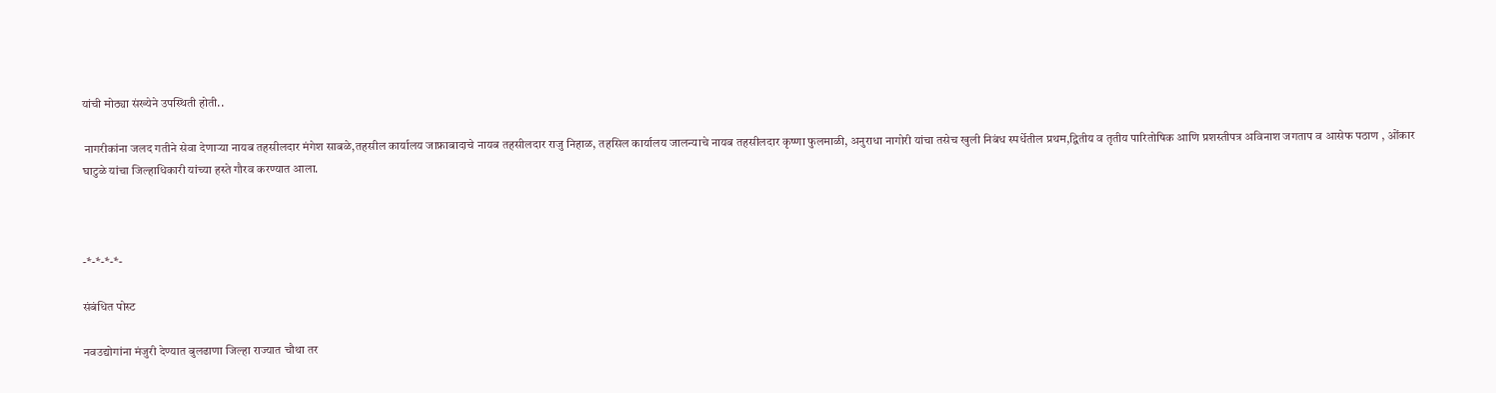यांची मोठ्या संख्येने उपस्थिती होती..

 नागरीकांना जलद गतीने सेवा देणाऱ्या नायब तहसीलदार मंगेश साबळे,तहसील कार्यालय जाफ्राबादाचे नायब तहसीलदार राजु निहाळ, तहसिल कार्यालय जालन्याचे नायब तहसीलदार कृष्णा फुलमाळी, अनुराधा नागोरी यांचा तसेच खुली निबंध स्पर्धेतील प्रथम,द्व‍ितीय व तृतीय पारितोषिक आणि प्रशस्तीपत्र अविनाश जगताप व आसेफ पठाण , ओंकार घाटुळे यांचा जिल्हाधिकारी यांच्या हस्ते गौरव करण्यात आला.



-*-*-*-*-

संबंधित पोस्ट

नवउद्योगांना मंजुरी देण्यात बुलढाणा जिल्हा राज्यात चौथा तर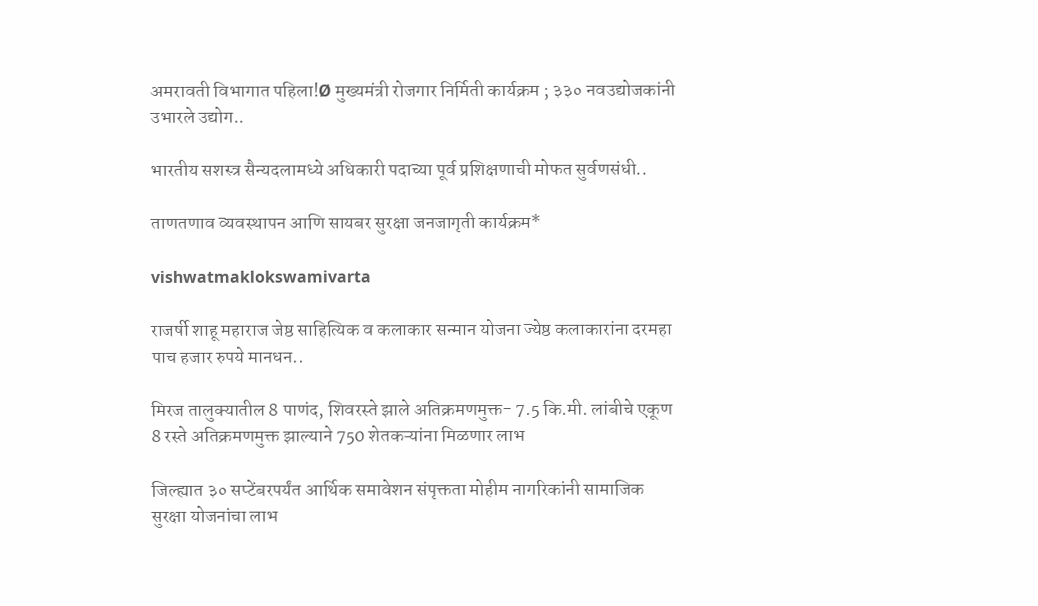अमरावती विभागात पहिला!Ø मुख्यमंत्री रोजगार निर्मिती कार्यक्रम ; ३३० नवउद्योजकांनी उभारले उद्योग..

भारतीय सशस्त्र सैन्यदलामध्ये अधिकारी पदाच्या पूर्व प्रशिक्षणाची मोफत सुर्वणसंधी..

ताणतणाव व्यवस्थापन आणि सायबर सुरक्षा जनजागृती कार्यक्रम*

vishwatmaklokswamivarta

राजर्षी शाहू महाराज जेष्ठ साहित्यिक व कलाकार सन्मान योजना ज्येष्ठ कलाकारांना दरमहा पाच हजार रुपये मानधन..

मिरज तालुक्यातील 8 पाणंद, शिवरस्ते झाले अतिक्रमणमुक्त- 7.5 कि.मी. लांबीचे एकूण 8 रस्ते अतिक्रमणमुक्त झाल्याने 750 शेतकऱ्यांना मिळणार लाभ

जिल्ह्यात ३० सप्टेंबरपर्यंत आर्थिक समावेशन संपृक्तता मोहीम नागरिकांनी सामाजिक सुरक्षा योजनांचा लाभ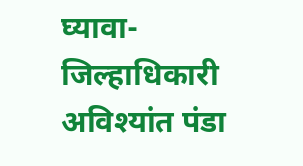घ्यावा- जिल्हाधिकारी अविश्यांत पंडा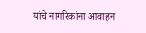यांचे नागरिकांना आवाहन